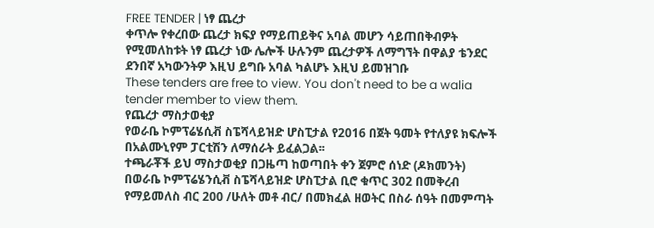FREE TENDER | ነፃ ጨረታ
ቀጥሎ የቀረበው ጨረታ ክፍያ የማይጠይቅና አባል መሆን ሳይጠበቅብዎት የሚመለከቱት ነፃ ጨረታ ነው ሌሎች ሁሉንም ጨረታዎች ለማግኘት በዋልያ ቴንደር ደንበኛ አካውንትዎ እዚህ ይግቡ አባል ካልሆኑ እዚህ ይመዝገቡ
These tenders are free to view. You don't need to be a walia tender member to view them.
የጨረታ ማስታወቂያ
የወራቤ ኮምፕሬሄሲቭ ስፔሻላይዝድ ሆስፒታል የ2016 በጀት ዓመት የተለያዩ ክፍሎች በአልሙኒየም ፓርቲሽን ለማሰራት ይፈልጋል፡፡
ተጫራቾች ይህ ማስታወቂያ በጋዜጣ ከወጣበት ቀን ጀምሮ ሰነድ (ዶክመንት) በወራቤ ኮምፕሬሄንሲቭ ስፔሻላይዝድ ሆስፒታል ቢሮ ቁጥር 302 በመቅረብ የማይመለስ ብር 200 /ሁለት መቶ ብር/ በመክፈል ዘወትር በስራ ሰዓት በመምጣት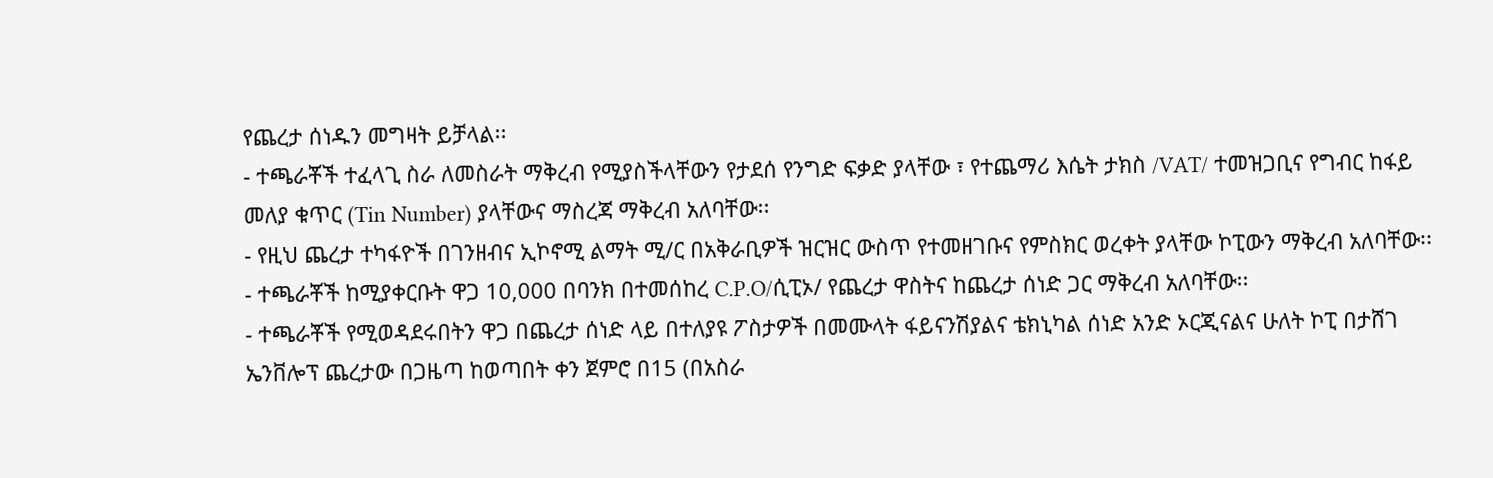የጨረታ ሰነዱን መግዛት ይቻላል፡፡
- ተጫራቾች ተፈላጊ ስራ ለመስራት ማቅረብ የሚያስችላቸውን የታደሰ የንግድ ፍቃድ ያላቸው ፣ የተጨማሪ እሴት ታክስ /VAT/ ተመዝጋቢና የግብር ከፋይ መለያ ቁጥር (Tin Number) ያላቸውና ማስረጃ ማቅረብ አለባቸው፡፡
- የዚህ ጨረታ ተካፋዮች በገንዘብና ኢኮኖሚ ልማት ሚ/ር በአቅራቢዎች ዝርዝር ውስጥ የተመዘገቡና የምስክር ወረቀት ያላቸው ኮፒውን ማቅረብ አለባቸው፡፡
- ተጫራቾች ከሚያቀርቡት ዋጋ 10,000 በባንክ በተመሰከረ C.P.O/ሲፒኦ/ የጨረታ ዋስትና ከጨረታ ሰነድ ጋር ማቅረብ አለባቸው፡፡
- ተጫራቾች የሚወዳደሩበትን ዋጋ በጨረታ ሰነድ ላይ በተለያዩ ፖስታዎች በመሙላት ፋይናንሽያልና ቴክኒካል ሰነድ አንድ ኦርጂናልና ሁለት ኮፒ በታሸገ ኤንቨሎፕ ጨረታው በጋዜጣ ከወጣበት ቀን ጀምሮ በ15 (በአስራ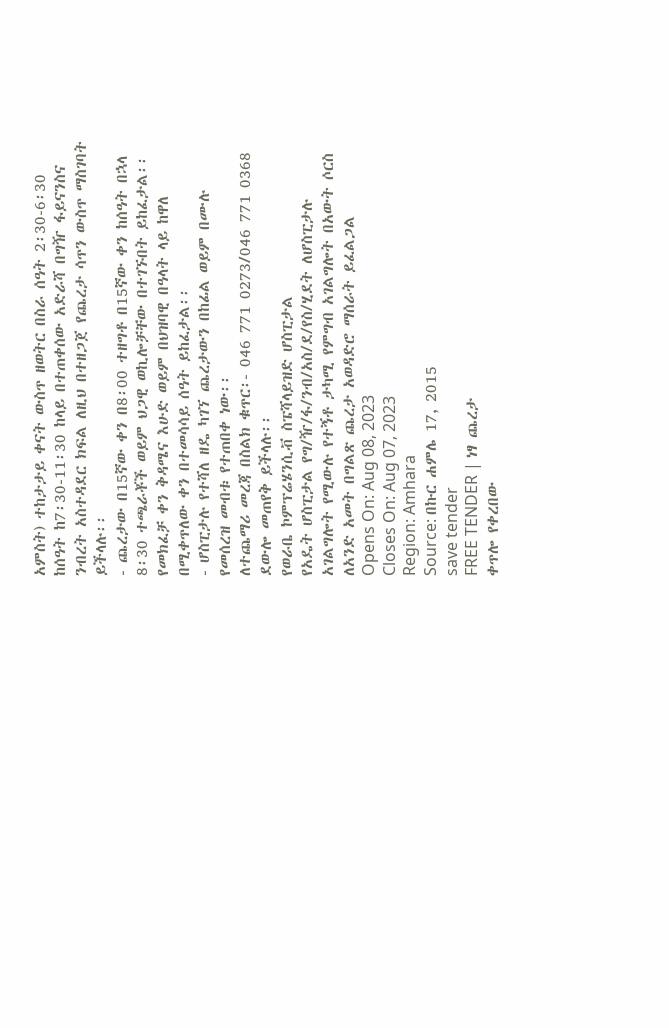አምስት) ተከታታይ ቀናት ውስጥ ዘወትር በስራ ሰዓት 2፡30-6፡30 ከሰዓት ከ7፡30-11፡30 ከላይ በተጠቀሰው አድራሻ በግዥ ፋይናንስና ንብረት አስተዳደር ክፍል ለዚህ በተዘጋጀ የጨረታ ሳጥን ውስጥ ማስገባት ይችላሉ፡፡
- ጨረታው በ15ኛው ቀን በ8፡00 ተዘግቶ በ15ኛው ቀን ከሰዓት በኋላ 8፡30 ተጫራቾች ወይም ህጋዊ ወኪሎቻቸው በተገኙበት ይከፈታል፡፡ የመክፈቻ ቀን ቅዳሜና እሁድ ወይም በህዝባዊ በዓላት ላይ ከዋለ በሚቀጥለው ቀን በተመሳሳይ ሰዓት ይከፈታል፡፡
- ሆስፒታሉ የተሻለ ዘዴ ካገኘ ጨረታውን በከፊል ወይም በሙሉ የመሰረዝ መብቱ የተጠበቀ ነው፡፡
ለተጨማሪ መረጃ በስልክ ቁጥር፡- 046 771 0273/046 771 0368 ደውሎ መጠየቅ ይችላሉ፡፡
የወራቤ ኮምፕሬሄንሲቭ ስፔሻላይዝድ ሆስፒታል
የአዴት ሆስፒታል የግ/ዥ/ፋ/ንብ/አስ/ደ/የስ/ሂደት ለሆስፒታሉ አገልግሎት የሚውሉ የተኝቶ ታካሚ የምግብ አገልግሎት በአውት ሶርስ ለአንድ አመት በግልጽ ጨረታ አወዳድሮ ማሰራት ይፈልጋል
Opens On: Aug 08, 2023
Closes On: Aug 07, 2023
Region: Amhara
Source: በኩር ሐምሌ 17, 2015
save tender
FREE TENDER | ነፃ ጨረታ
ቀጥሎ የቀረበው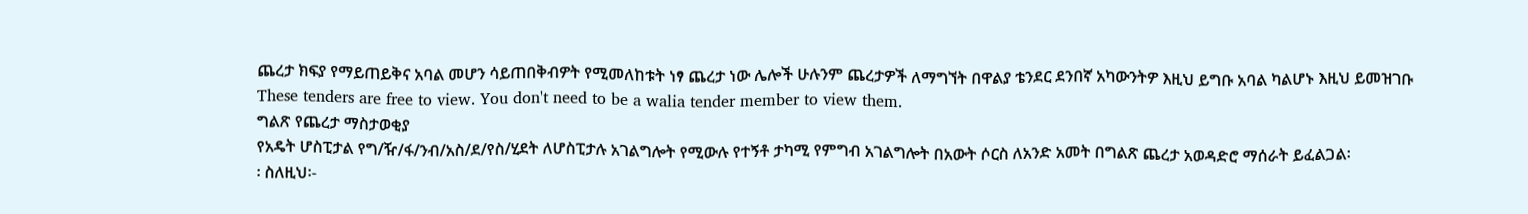ጨረታ ክፍያ የማይጠይቅና አባል መሆን ሳይጠበቅብዎት የሚመለከቱት ነፃ ጨረታ ነው ሌሎች ሁሉንም ጨረታዎች ለማግኘት በዋልያ ቴንደር ደንበኛ አካውንትዎ እዚህ ይግቡ አባል ካልሆኑ እዚህ ይመዝገቡ
These tenders are free to view. You don't need to be a walia tender member to view them.
ግልጽ የጨረታ ማስታወቂያ
የአዴት ሆስፒታል የግ/ዥ/ፋ/ንብ/አስ/ደ/የስ/ሂደት ለሆስፒታሉ አገልግሎት የሚውሉ የተኝቶ ታካሚ የምግብ አገልግሎት በአውት ሶርስ ለአንድ አመት በግልጽ ጨረታ አወዳድሮ ማሰራት ይፈልጋል፡
፡ ስለዚህ፡-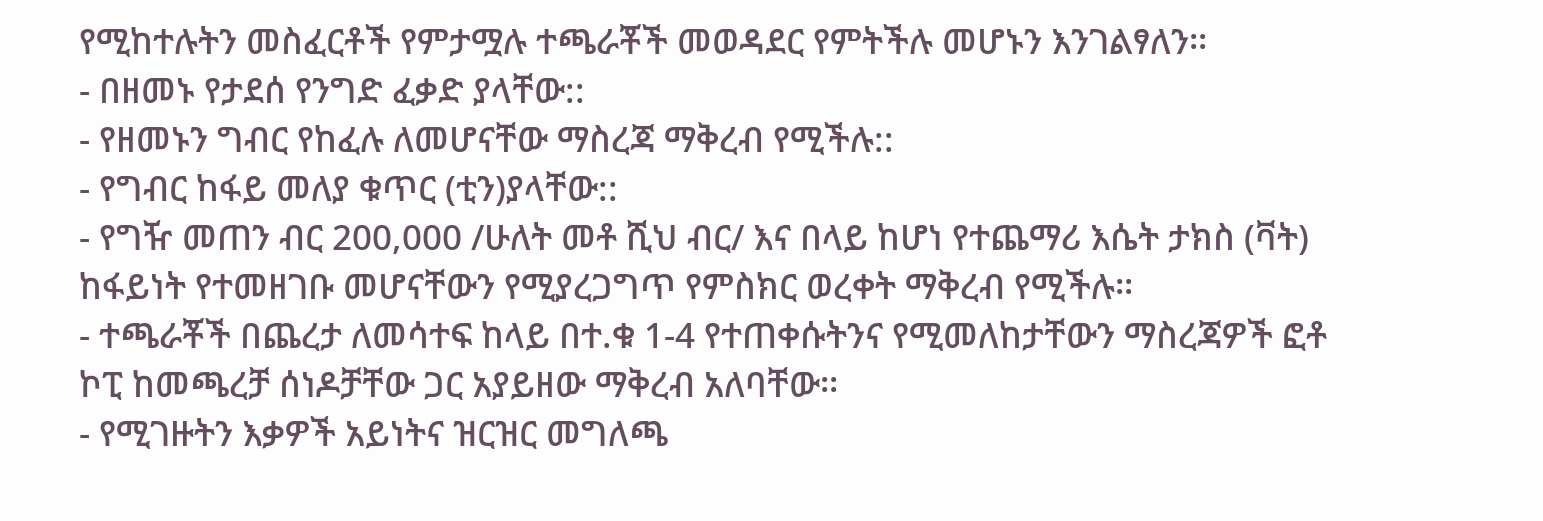የሚከተሉትን መስፈርቶች የምታሟሉ ተጫራቾች መወዳደር የምትችሉ መሆኑን እንገልፃለን፡፡
- በዘመኑ የታደሰ የንግድ ፈቃድ ያላቸው::
- የዘመኑን ግብር የከፈሉ ለመሆናቸው ማስረጃ ማቅረብ የሚችሉ::
- የግብር ከፋይ መለያ ቁጥር (ቲን)ያላቸው::
- የግዥ መጠን ብር 200,000 /ሁለት መቶ ሺህ ብር/ እና በላይ ከሆነ የተጨማሪ እሴት ታክስ (ቫት) ከፋይነት የተመዘገቡ መሆናቸውን የሚያረጋግጥ የምስክር ወረቀት ማቅረብ የሚችሉ፡፡
- ተጫራቾች በጨረታ ለመሳተፍ ከላይ በተ.ቁ 1-4 የተጠቀሱትንና የሚመለከታቸውን ማስረጃዎች ፎቶ ኮፒ ከመጫረቻ ሰነዶቻቸው ጋር አያይዘው ማቅረብ አለባቸው፡፡
- የሚገዙትን እቃዎች አይነትና ዝርዝር መግለጫ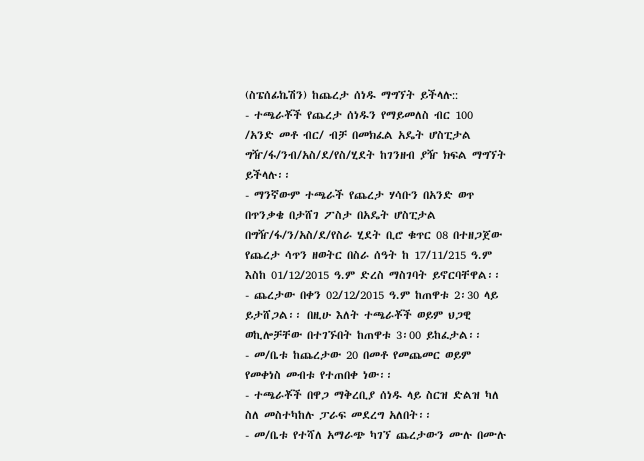(ስፔሰፊኬሽን) ከጨረታ ሰነዱ ማግኘት ይችላሉ::
- ተጫራቾች የጨረታ ሰነዱን የማይመለስ ብር 100 /አንድ መቶ ብር/ ብቻ በመክፈል አዴት ሆስፒታል ግዥ/ፋ/ንብ/አስ/ደ/የስ/ሂደት ከገንዘብ ያዥ ክፍል ማግኘት ይችላሉ፡፡
- ማንኛውም ተጫራች የጨረታ ሃሳቡን በአንድ ወጥ በጥንቃቄ በታሸገ ፖስታ በአዴት ሆስፒታል በግዥ/ፋ/ን/አስ/ደ/የስራ ሂደት ቢሮ ቁጥር 08 በተዘጋጀው የጨረታ ሳጥን ዘወትር በስራ ሰዓት ከ 17/11/215 ዓ.ም እስከ 01/12/2015 ዓ.ም ድረስ ማስገባት ይኖርባቸዋል፡፡
- ጨረታው በቀን 02/12/2015 ዓ.ም ከጠዋቱ 2፡30 ላይ ይታሸጋል፡፡ በዚሁ እለት ተጫራቾች ወይም ህጋዊ ወኪሎቻቸው በተገኙበት ከጠዋቱ 3፡00 ይከፈታል፡፡
- መ/ቤቱ ከጨረታው 20 በመቶ የመጨመር ወይም የመቀነስ መብቱ የተጠበቀ ነው፡፡
- ተጫራቾች በዋጋ ማቅረቢያ ሰነዱ ላይ ስርዝ ድልዝ ካለ ስለ መስተካከሉ ፓራፍ መደረግ አለበት፡፡
- መ/ቤቱ የተሻለ አማራጭ ካገኘ ጨረታውን ሙሉ በሙሉ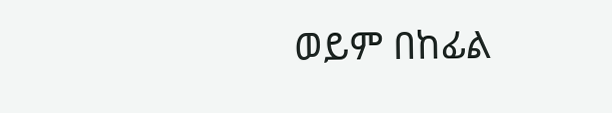ወይም በከፊል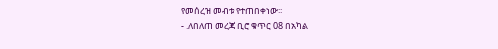የመሰረዝ መብቱ የተጠበቀነው፡፡
- .ለበለጠ መረጃ ቢሮ ቁጥር 08 በአካል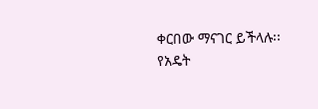ቀርበው ማናገር ይችላሉ፡፡
የአዴት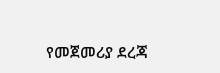የመጀመሪያ ደረጃ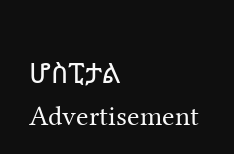ሆስፒታል
Advertisement